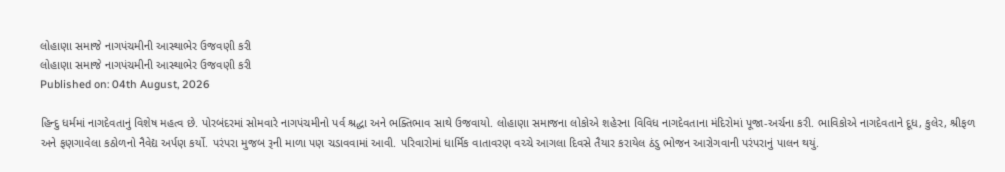લોહાણા સમાજે નાગપંચમીની આસ્થાભેર ઉજવણી કરી
લોહાણા સમાજે નાગપંચમીની આસ્થાભેર ઉજવણી કરી
Published on: 04th August, 2026

હિન્દુ ધર્મમાં નાગદેવતાનું વિશેષ મહત્વ છે. પોરબંદરમાં સોમવારે નાગપંચમીનો પર્વ શ્રદ્ધા અને ભક્તિભાવ સાથે ઉજવાયો. લોહાણા સમાજના લોકોએ શહેરના વિવિધ નાગદેવતાના મંદિરોમાં પૂજા-અર્ચના કરી. ભાવિકોએ નાગદેવતાને દૂધ, કુલેર, શ્રીફળ અને ફણગાવેલા કઠોળનો નૈવેદ્ય અર્પણ કર્યો. પરંપરા મુજબ રૂની માળા પણ ચડાવવામાં આવી. પરિવારોમાં ધાર્મિક વાતાવરણ વચ્ચે આગલા દિવસે તૈયાર કરાયેલ ઠંડુ ભોજન આરોગવાની પરંપરાનું પાલન થયું.